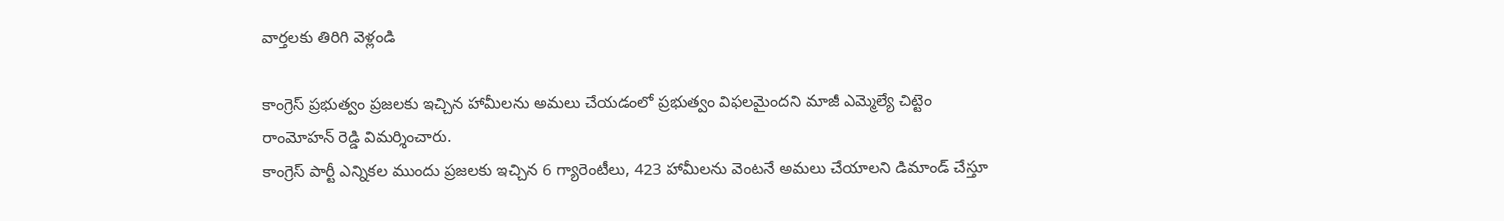వార్తలకు తిరిగి వెళ్లండి

కాంగ్రెస్ ప్రభుత్వం ప్రజలకు ఇచ్చిన హామీలను అమలు చేయడంలో ప్రభుత్వం విఫలమైందని మాజీ ఎమ్మెల్యే చిట్టెం రాంమోహన్ రెడ్డి విమర్శించారు.
కాంగ్రెస్ పార్టీ ఎన్నికల ముందు ప్రజలకు ఇచ్చిన 6 గ్యారెంటీలు, 423 హామీలను వెంటనే అమలు చేయాలని డిమాండ్ చేస్తూ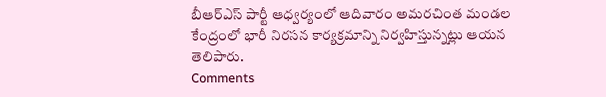బీఆర్ఎస్ పార్టీ ఆధ్వర్యంలో ఆదివారం అమరచింత మండల కేంద్రంలో భారీ నిరసన కార్యక్రమాన్ని నిర్వహిస్తున్నట్లు ఆయన తెలిపారు.
Comments